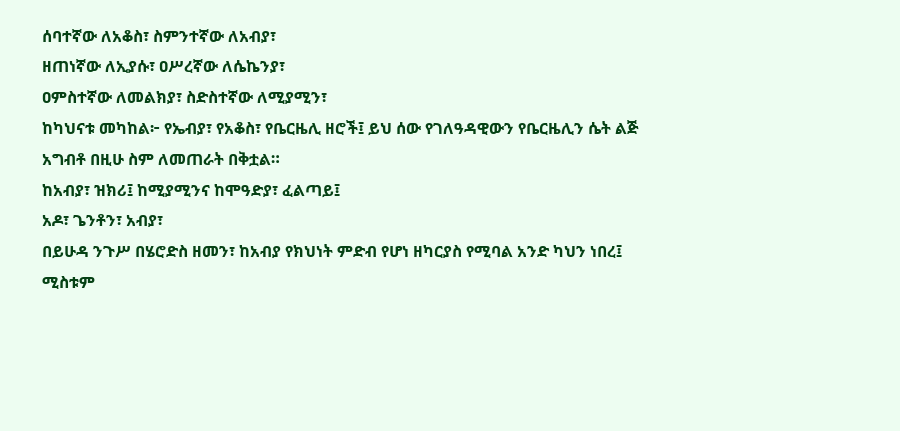ሰባተኛው ለአቆስ፣ ስምንተኛው ለአብያ፣
ዘጠነኛው ለኢያሱ፣ ዐሥረኛው ለሴኬንያ፣
ዐምስተኛው ለመልክያ፣ ስድስተኛው ለሚያሚን፣
ከካህናቱ መካከል፦ የኤብያ፣ የአቆስ፣ የቤርዜሊ ዘሮች፤ ይህ ሰው የገለዓዳዊውን የቤርዜሊን ሴት ልጅ አግብቶ በዚሁ ስም ለመጠራት በቅቷል።
ከአብያ፣ ዝክሪ፤ ከሚያሚንና ከሞዓድያ፣ ፈልጣይ፤
አዶ፣ ጌንቶን፣ አብያ፣
በይሁዳ ንጉሥ በሄሮድስ ዘመን፣ ከአብያ የክህነት ምድብ የሆነ ዘካርያስ የሚባል አንድ ካህን ነበረ፤ ሚስቱም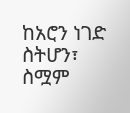ከአሮን ነገድ ስትሆን፣ ስሟም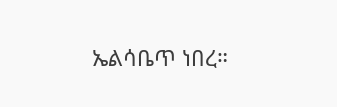ኤልሳቤጥ ነበረ።